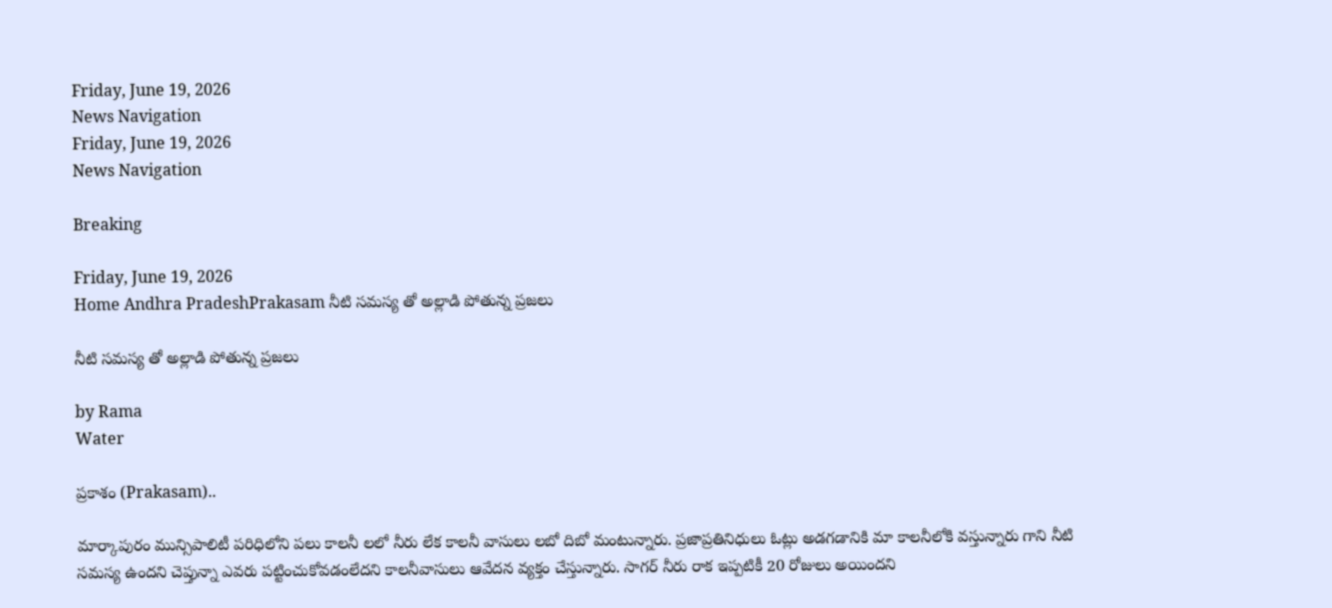Friday, June 19, 2026
News Navigation
Friday, June 19, 2026
News Navigation

Breaking

Friday, June 19, 2026
Home Andhra PradeshPrakasam నీటి సమస్య తో అల్లాడి పోతున్న ప్రజలు

నీటి సమస్య తో అల్లాడి పోతున్న ప్రజలు

by Rama
Water

ప్రకాశం (Prakasam)..

మార్కాపురం మున్సిపాలిటీ పరిధిలోని పలు కాలనీ లలో నీరు లేక కాలనీ వాసులు లబో దిబో మంటున్నారు. ప్రజాప్రతినిధులు ఓట్లు అడగడానికి మా కాలనీలోకి వస్తున్నారు గాని నీటి సమస్య ఉందని చెప్తున్నా ఎవరు పట్టించుకోవడంలేదని కాలనీవాసులు ఆవేదన వ్యక్తం చేస్తున్నారు. సాగర్ నీరు రాక ఇప్పటికీ 20 రోజులు అయిందని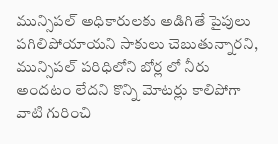మున్సిపల్ అధికారులకు అడిగితే పైపులు పగిలిపోయాయని సాకులు చెబుతున్నారని, మున్సిపల్ పరిధిలోని బోర్ల లో నీరు అందటం లేదని కొన్ని మోటర్లు కాలిపోగా వాటి గురించి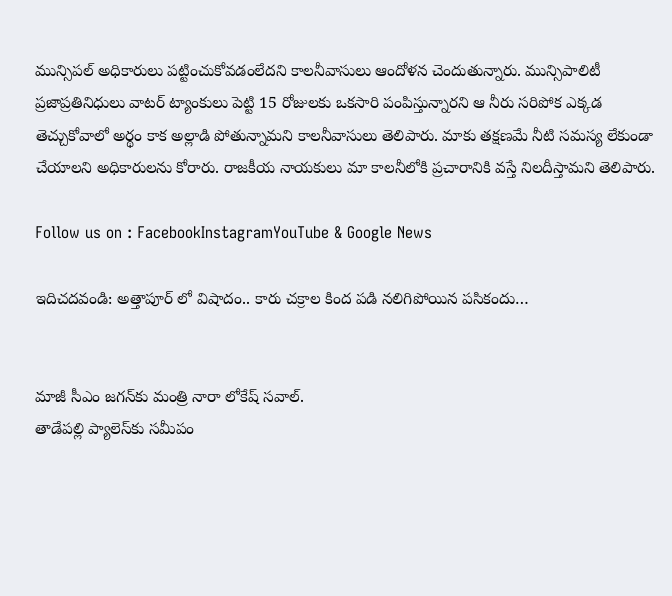మున్సిపల్ అధికారులు పట్టించుకోవడంలేదని కాలనీవాసులు ఆందోళన చెందుతున్నారు. మున్సిపాలిటీ ప్రజాప్రతినిధులు వాటర్ ట్యాంకులు పెట్టి 15 రోజులకు ఒకసారి పంపిస్తున్నారని ఆ నీరు సరిపోక ఎక్కడ తెచ్చుకోవాలో అర్థం కాక అల్లాడి పోతున్నామని కాలనీవాసులు తెలిపారు. మాకు తక్షణమే నీటి సమస్య లేకుండా చేయాలని అధికారులను కోరారు. రాజకీయ నాయకులు మా కాలనీలోకి ప్రచారానికి వస్తే నిలదీస్తామని తెలిపారు.

Follow us on : FacebookInstagramYouTube & Google News

ఇదిచదవండి: అత్తాపూర్ లో విషాదం.. కారు చక్రాల కింద పడి నలిగిపోయిన పసికందు…


మాజీ సీఎం జగన్‍కు మంత్రి నారా లోకేష్ సవాల్.
తాడేపల్లి ప్యాలెస్‌కు సమీపం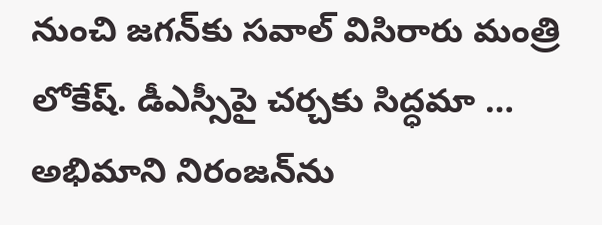నుంచి జగన్‌కు సవాల్‌ విసిరారు మంత్రి లోకేష్‌. డీఎస్సీపై చర్చకు సిద్ధమా …
అభిమాని నిరంజన్‍ను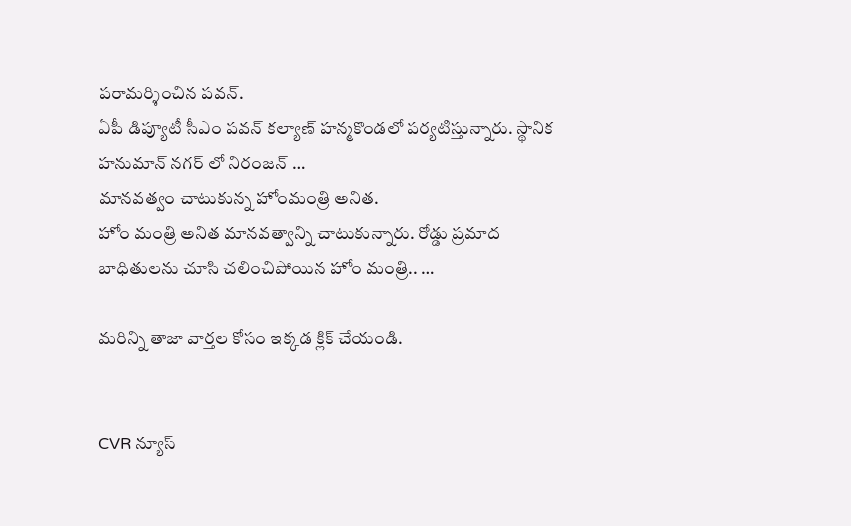పరామర్శించిన పవన్.
ఏపీ డిప్యూటీ సీఎం పవన్ కల్యాణ్ హన్మకొండలో పర్యటిస్తున్నారు. స్థానిక హనుమాన్ నగర్ లో నిరంజన్ …
మానవత్వం చాటుకున్న హోంమంత్రి అనిత.
హోం మంత్రి అనిత మానవత్వాన్ని చాటుకున్నారు. రోడ్డు ప్రమాద బాధితులను చూసి చలించిపోయిన హోం మంత్రి.. …

మరిన్ని తాజా వార్తల కోసం ఇక్కడ క్లిక్ చేయండి.


CVR న్యూస్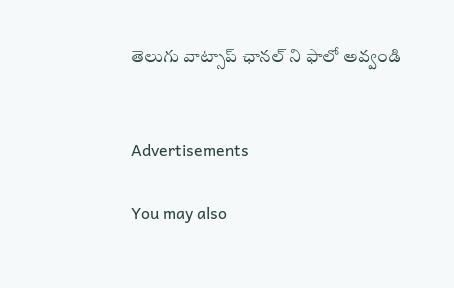తెలుగు వాట్సాప్ ఛానల్ ని ఫాలో అవ్వండి


Advertisements

You may also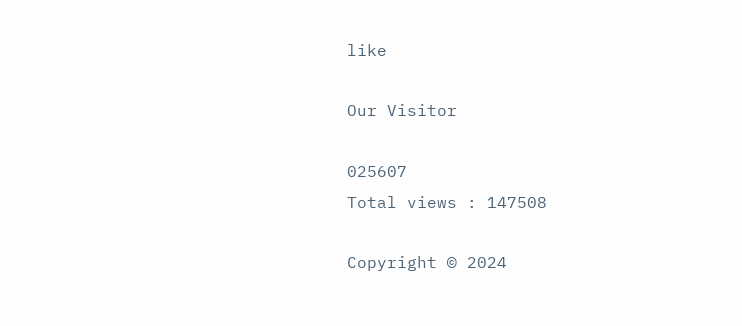like

Our Visitor

025607
Total views : 147508

Copyright © 2024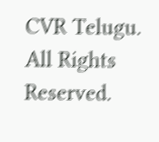CVR Telugu. All Rights Reserved.